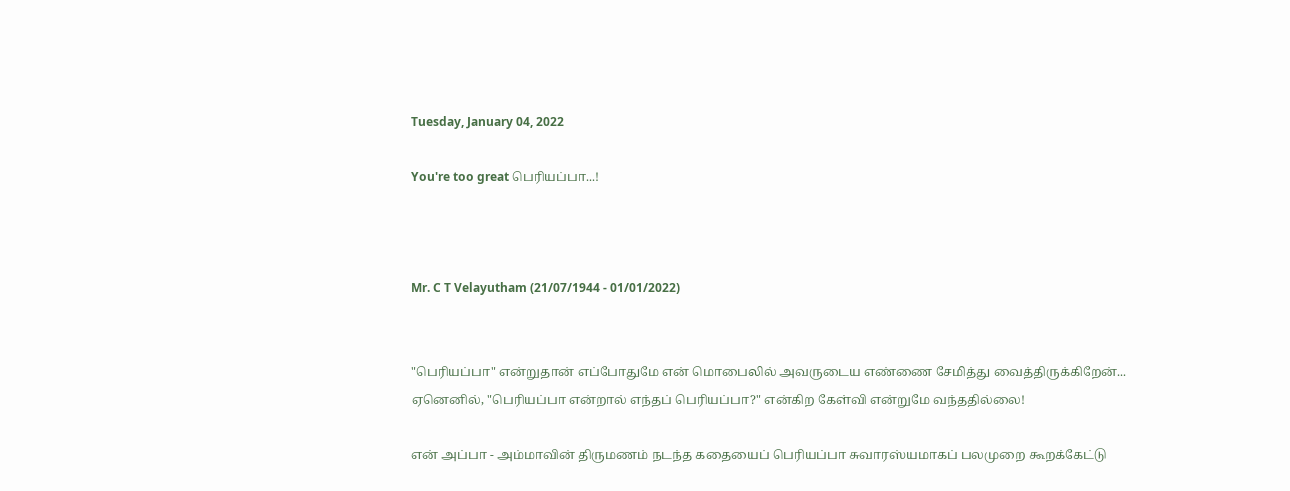Tuesday, January 04, 2022

You're too great பெரியப்பா...!



Mr. C T Velayutham (21/07/1944 - 01/01/2022)


"பெரியப்பா" என்றுதான் எப்போதுமே என் மொபைலில் அவருடைய எண்ணை சேமித்து வைத்திருக்கிறேன்... ஏனெனில், "பெரியப்பா என்றால் எந்தப் பெரியப்பா?" என்கிற கேள்வி என்றுமே வந்ததில்லை!

என் அப்பா - அம்மாவின் திருமணம் நடந்த கதையைப் பெரியப்பா சுவாரஸ்யமாகப் பலமுறை கூறக்கேட்டு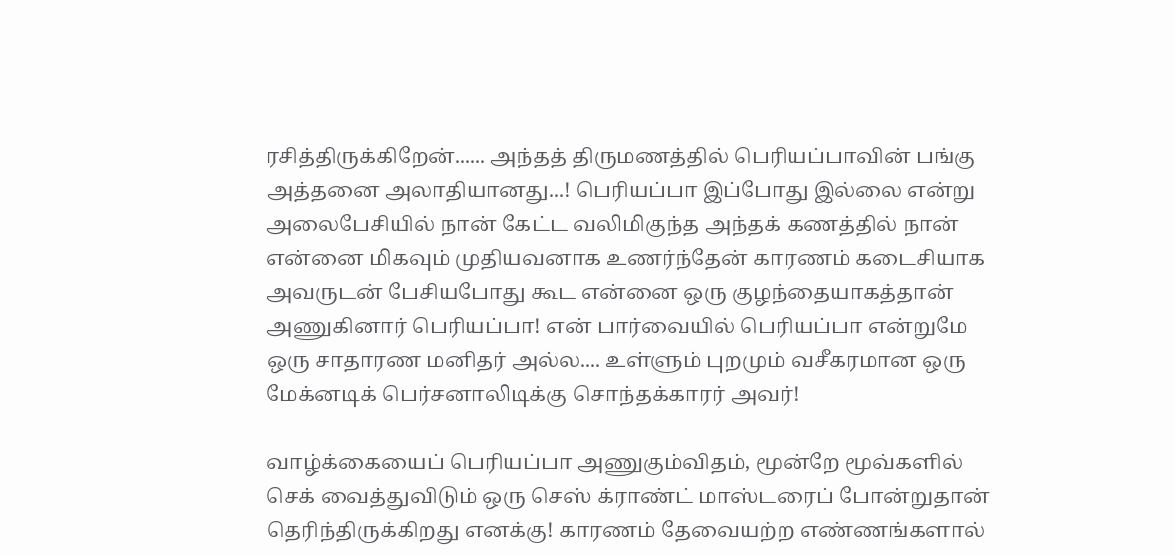ரசித்திருக்கிறேன்...... அந்தத் திருமணத்தில் பெரியப்பாவின் பங்கு அத்தனை அலாதியானது...! பெரியப்பா இப்போது இல்லை என்று அலைபேசியில் நான் கேட்ட வலிமிகுந்த அந்தக் கணத்தில் நான் என்னை மிகவும் முதியவனாக உணர்ந்தேன் காரணம் கடைசியாக அவருடன் பேசியபோது கூட என்னை ஒரு குழந்தையாகத்தான் அணுகினார் பெரியப்பா! என் பார்வையில் பெரியப்பா என்றுமே ஒரு சாதாரண மனிதர் அல்ல.... உள்ளும் புறமும் வசீகரமான ஒரு மேக்னடிக் பெர்சனாலிடிக்கு சொந்தக்காரர் அவர்!

வாழ்க்கையைப் பெரியப்பா அணுகும்விதம், மூன்றே மூவ்களில் செக் வைத்துவிடும் ஒரு செஸ் க்ராண்ட் மாஸ்டரைப் போன்றுதான் தெரிந்திருக்கிறது எனக்கு! காரணம் தேவையற்ற எண்ணங்களால்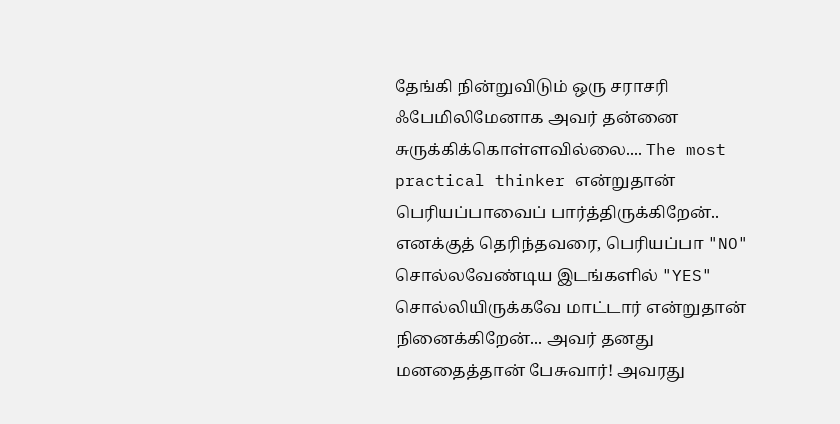தேங்கி நின்றுவிடும் ஒரு சராசரி ஃபேமிலிமேனாக அவர் தன்னை சுருக்கிக்கொள்ளவில்லை.... The most practical thinker என்றுதான் பெரியப்பாவைப் பார்த்திருக்கிறேன்.. எனக்குத் தெரிந்தவரை, பெரியப்பா "NO" சொல்லவேண்டிய இடங்களில் "YES" சொல்லியிருக்கவே மாட்டார் என்றுதான் நினைக்கிறேன்... அவர் தனது மனதைத்தான் பேசுவார்! அவரது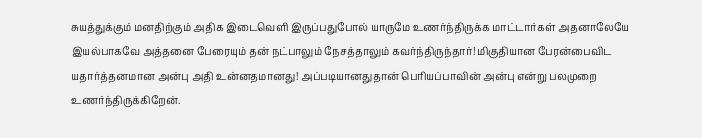சுயத்துக்கும் மனதிற்கும் அதிக இடைவெளி இருப்பதுபோல் யாருமே உணர்ந்திருக்க மாட்டார்கள் அதனாலேயே இயல்பாகவே அத்தனை பேரையும் தன் நட்பாலும் நேசத்தாலும் கவர்ந்திருந்தார்! மிகுதியான பேரன்பைவிட யதார்த்தனமான அன்பு அதி உன்னதமானது! அப்படியானதுதான் பெரியப்பாவின் அன்பு என்று பலமுறை உணர்ந்திருக்கிறேன்.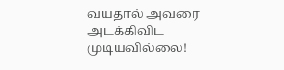வயதால் அவரை அடக்கிவிட முடியவில்லை!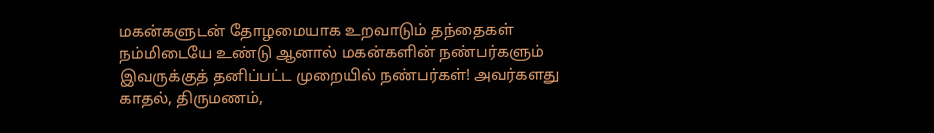மகன்களுடன் தோழமையாக உறவாடும் தந்தைகள் நம்மிடையே உண்டு ஆனால் மகன்களின் நண்பர்களும் இவருக்குத் தனிப்பட்ட முறையில் நண்பர்கள்! அவர்களது காதல், திருமணம்,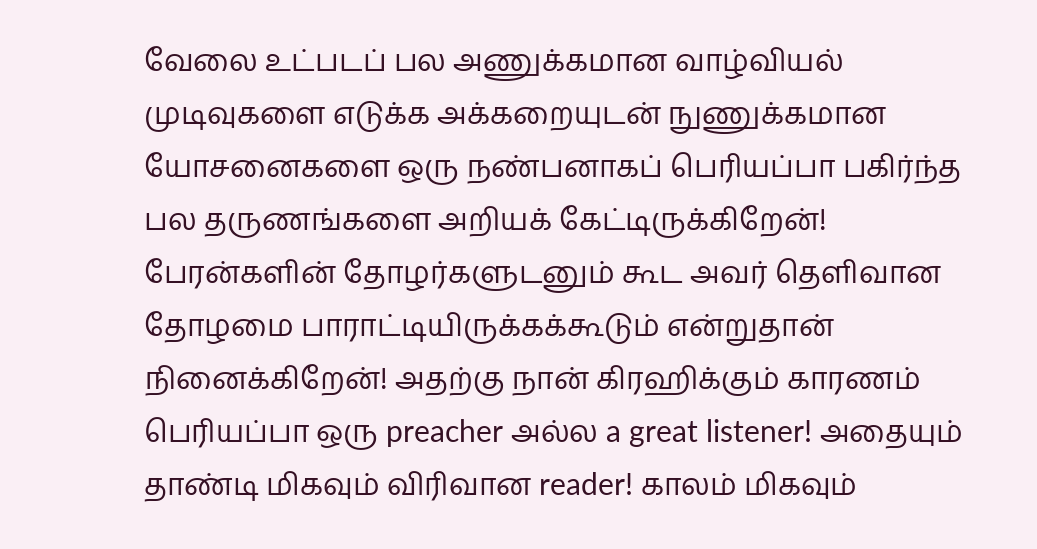வேலை உட்படப் பல அணுக்கமான வாழ்வியல் முடிவுகளை எடுக்க அக்கறையுடன் நுணுக்கமான யோசனைகளை ஒரு நண்பனாகப் பெரியப்பா பகிர்ந்த பல தருணங்களை அறியக் கேட்டிருக்கிறேன்! பேரன்களின் தோழர்களுடனும் கூட அவர் தெளிவான தோழமை பாராட்டியிருக்கக்கூடும் என்றுதான் நினைக்கிறேன்! அதற்கு நான் கிரஹிக்கும் காரணம் பெரியப்பா ஒரு preacher அல்ல a great listener! அதையும் தாண்டி மிகவும் விரிவான reader! காலம் மிகவும்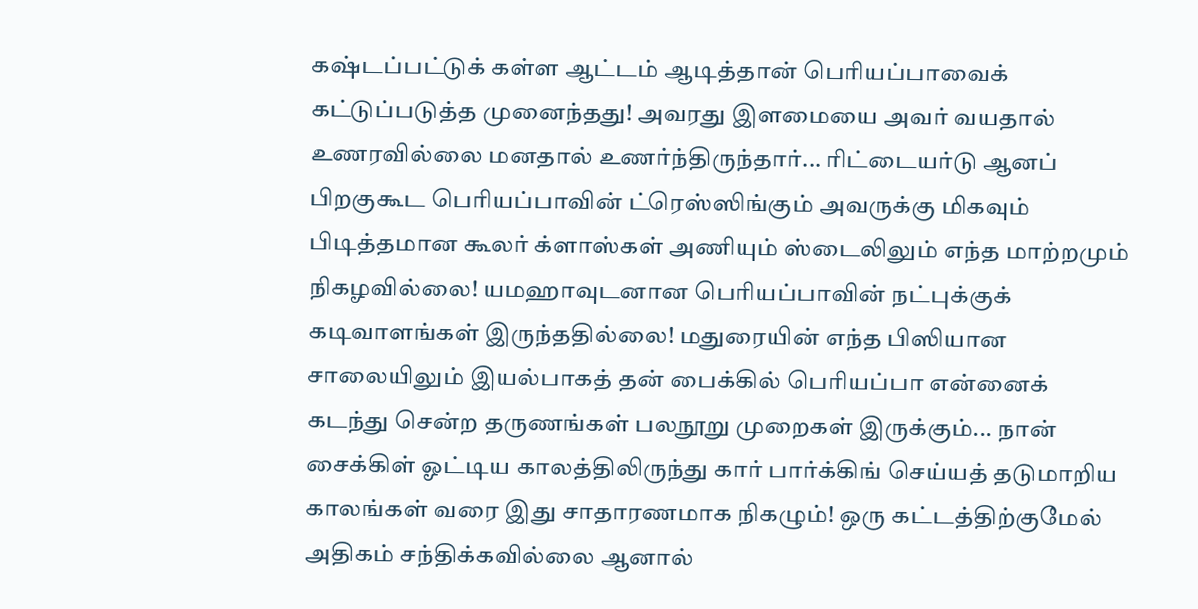கஷ்டப்பட்டுக் கள்ள ஆட்டம் ஆடித்தான் பெரியப்பாவைக் கட்டுப்படுத்த முனைந்தது! அவரது இளமையை அவர் வயதால் உணரவில்லை மனதால் உணர்ந்திருந்தார்... ரிட்டையர்டு ஆனப் பிறகுகூட பெரியப்பாவின் ட்ரெஸ்ஸிங்கும் அவருக்கு மிகவும் பிடித்தமான கூலர் க்ளாஸ்கள் அணியும் ஸ்டைலிலும் எந்த மாற்றமும்  நிகழவில்லை! யமஹாவுடனான பெரியப்பாவின் நட்புக்குக் கடிவாளங்கள் இருந்ததில்லை! மதுரையின் எந்த பிஸியான சாலையிலும் இயல்பாகத் தன் பைக்கில் பெரியப்பா என்னைக் கடந்து சென்ற தருணங்கள் பலநூறு முறைகள் இருக்கும்... நான் சைக்கிள் ஓட்டிய காலத்திலிருந்து கார் பார்க்கிங் செய்யத் தடுமாறிய காலங்கள் வரை இது சாதாரணமாக நிகழும்! ஒரு கட்டத்திற்குமேல் அதிகம் சந்திக்கவில்லை ஆனால்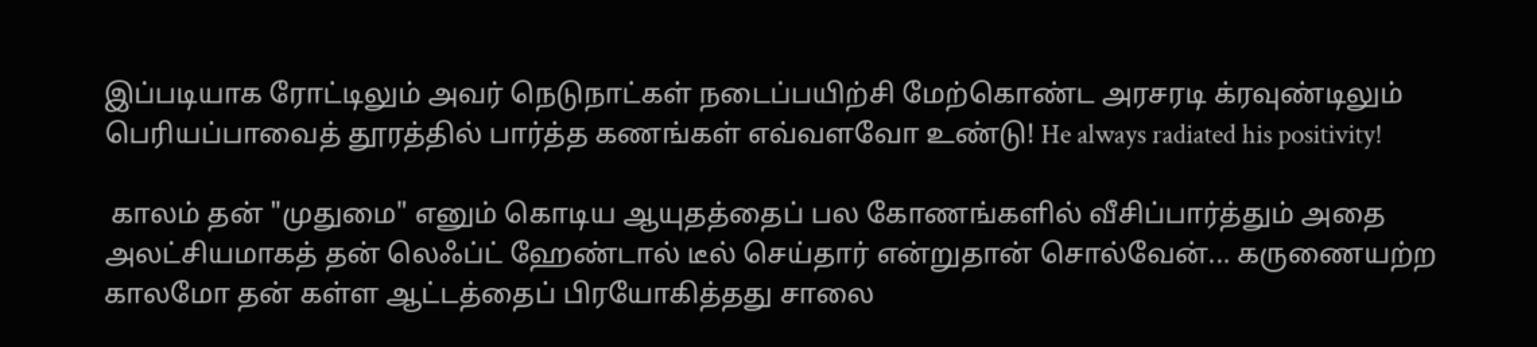இப்படியாக ரோட்டிலும் அவர் நெடுநாட்கள் நடைப்பயிற்சி மேற்கொண்ட அரசரடி க்ரவுண்டிலும் பெரியப்பாவைத் தூரத்தில் பார்த்த கணங்கள் எவ்வளவோ உண்டு! He always radiated his positivity!

 காலம் தன் "முதுமை" எனும் கொடிய ஆயுதத்தைப் பல கோணங்களில் வீசிப்பார்த்தும் அதை அலட்சியமாகத் தன் லெஃப்ட் ஹேண்டால் டீல் செய்தார் என்றுதான் சொல்வேன்... கருணையற்ற காலமோ தன் கள்ள ஆட்டத்தைப் பிரயோகித்தது சாலை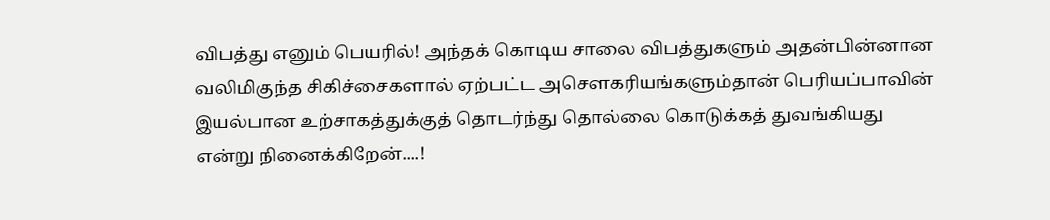விபத்து எனும் பெயரில்! அந்தக் கொடிய சாலை விபத்துகளும் அதன்பின்னான வலிமிகுந்த சிகிச்சைகளால் ஏற்பட்ட அசௌகரியங்களும்தான் பெரியப்பாவின் இயல்பான உற்சாகத்துக்குத் தொடர்ந்து தொல்லை கொடுக்கத் துவங்கியது என்று நினைக்கிறேன்....!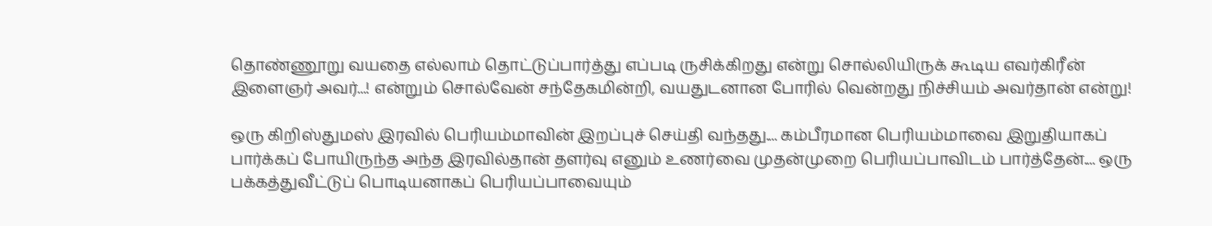தொண்ணூறு வயதை எல்லாம் தொட்டுப்பார்த்து எப்படி ருசிக்கிறது என்று சொல்லியிருக் கூடிய எவர்கிரீன் இளைஞர் அவர்...! என்றும் சொல்வேன் சந்தேகமின்றி, வயதுடனான போரில் வென்றது நிச்சியம் அவர்தான் என்று!

ஒரு கிறிஸ்துமஸ் இரவில் பெரியம்மாவின் இறப்புச் செய்தி வந்தது.... கம்பீரமான பெரியம்மாவை இறுதியாகப் பார்க்கப் போயிருந்த அந்த இரவில்தான் தளர்வு எனும் உணர்வை முதன்முறை பெரியப்பாவிடம் பார்த்தேன்.... ஒரு பக்கத்துவீட்டுப் பொடியனாகப் பெரியப்பாவையும்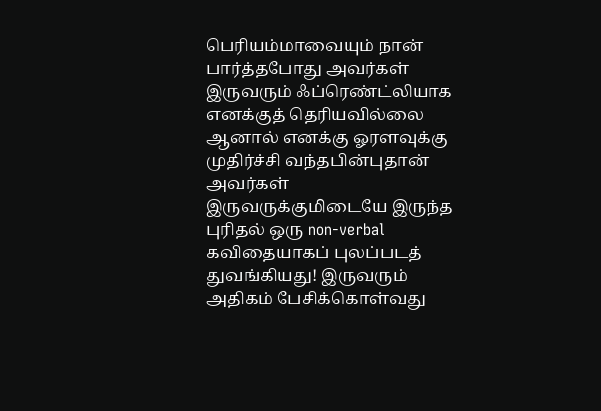பெரியம்மாவையும் நான் பார்த்தபோது அவர்கள் இருவரும் ஃப்ரெண்ட்லியாக எனக்குத் தெரியவில்லை ஆனால் எனக்கு ஓரளவுக்கு முதிர்ச்சி வந்தபின்புதான் அவர்கள் இருவருக்குமிடையே இருந்த புரிதல் ஒரு non-verbal கவிதையாகப் புலப்படத் துவங்கியது! இருவரும் அதிகம் பேசிக்கொள்வது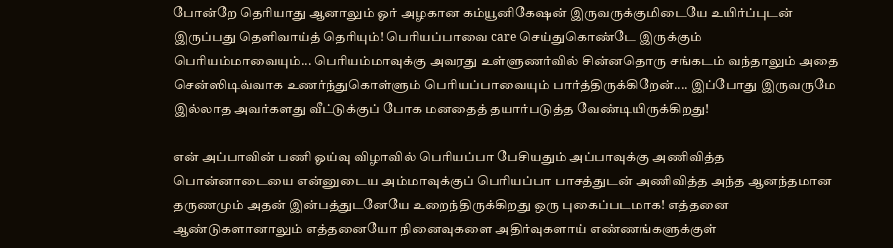போன்றே தெரியாது ஆனாலும் ஓர் அழகான கம்யூனிகேஷன் இருவருக்குமிடையே உயிர்ப்புடன் இருப்பது தெளிவாய்த் தெரியும்! பெரியப்பாவை care செய்துகொண்டே இருக்கும் பெரியம்மாவையும்... பெரியம்மாவுக்கு அவரது உள்ளுணர்வில் சின்னதொரு சங்கடம் வந்தாலும் அதை சென்ஸிடிவ்வாக உணர்ந்துகொள்ளும் பெரியப்பாவையும் பார்த்திருக்கிறேன்.... இப்போது இருவருமே இல்லாத அவர்களது வீட்டுக்குப் போக மனதைத் தயார்படுத்த வேண்டியிருக்கிறது!

என் அப்பாவின் பணி ஓய்வு விழாவில் பெரியப்பா பேசியதும் அப்பாவுக்கு அணிவித்த பொன்னாடையை என்னுடைய அம்மாவுக்குப் பெரியப்பா பாசத்துடன் அணிவித்த அந்த ஆனந்தமான தருணமும் அதன் இன்பத்துடனேயே உறைந்திருக்கிறது ஒரு புகைப்படமாக! எத்தனை ஆண்டுகளானாலும் எத்தனையோ நினைவுகளை அதிர்வுகளாய் எண்ணங்களுக்குள்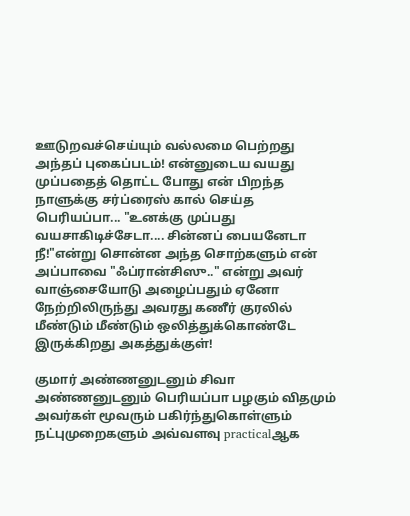ஊடுறவச்செய்யும் வல்லமை பெற்றது அந்தப் புகைப்படம்! என்னுடைய வயது முப்பதைத் தொட்ட போது என் பிறந்த நாளுக்கு சர்ப்ரைஸ் கால் செய்த பெரியப்பா... "உனக்கு முப்பது வயசாகிடிச்சேடா.... சின்னப் பையனேடா  நீ!"என்று சொன்ன அந்த சொற்களும் என் அப்பாவை "ஃப்ரான்சிஸு.." என்று அவர் வாஞ்சையோடு அழைப்பதும் ஏனோ நேற்றிலிருந்து அவரது கணீர் குரலில் மீண்டும் மீண்டும் ஒலித்துக்கொண்டே இருக்கிறது அகத்துக்குள்!

குமார் அண்ணனுடனும் சிவா அண்ணனுடனும் பெரியப்பா பழகும் விதமும் அவர்கள் மூவரும் பகிர்ந்துகொள்ளும் நட்புமுறைகளும் அவ்வளவு practicalஆக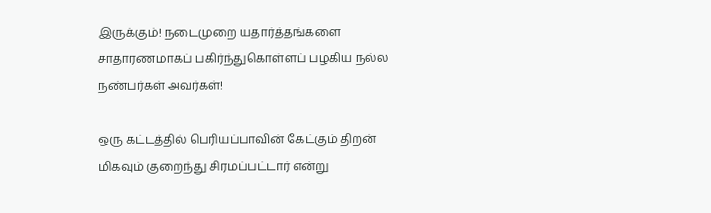இருக்கும்! நடைமுறை யதார்த்தங்களை சாதாரணமாகப் பகிர்ந்துகொள்ளப் பழகிய நல்ல நண்பர்கள் அவர்கள்!

ஒரு கட்டத்தில் பெரியப்பாவின் கேட்கும் திறன் மிகவும் குறைந்து சிரமப்பட்டார் என்று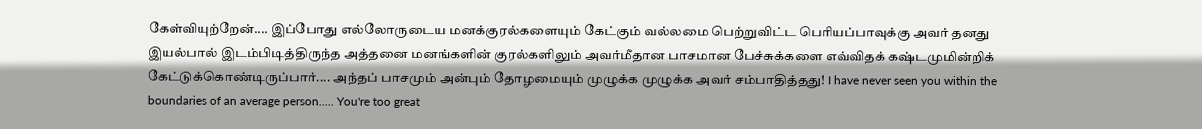கேள்வியுற்றேன்.... இப்போது எல்லோருடைய மனக்குரல்களையும் கேட்கும் வல்லமை பெற்றுவிட்ட பெரியப்பாவுக்கு அவர் தனது இயல்பால் இடம்பிடித்திருந்த அத்தனை மனங்களின் குரல்களிலும் அவர்மீதான பாசமான பேச்சுக்களை எவ்விதக் கஷ்டமுமின்றிக் கேட்டுக்கொண்டிருப்பார்.... அந்தப் பாசமும் அன்பும் தோழமையும் முழுக்க முழுக்க அவர் சம்பாதித்தது! I have never seen you within the boundaries of an average person..... You're too great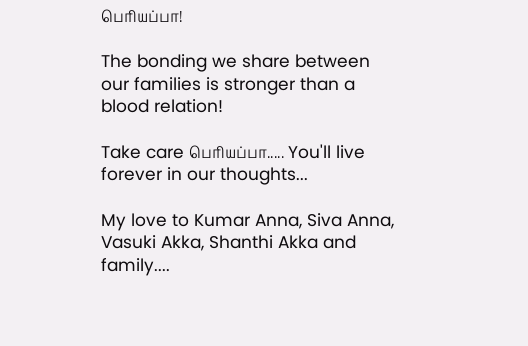பெரியப்பா!

The bonding we share between our families is stronger than a blood relation!

Take care பெரியப்பா..... You'll live forever in our thoughts...

My love to Kumar Anna, Siva Anna, Vasuki Akka, Shanthi Akka and family....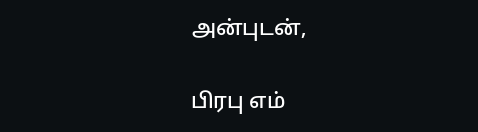அன்புடன்,

பிரபு எம்